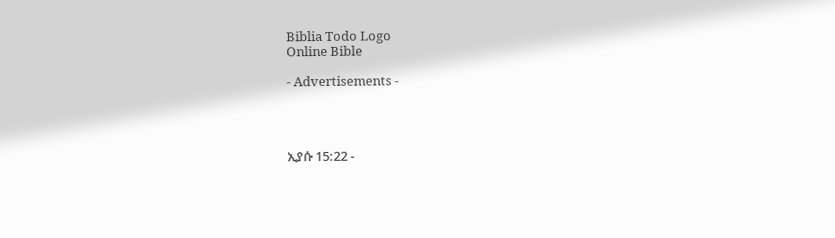Biblia Todo Logo
Online Bible

- Advertisements -




ኢያሱ 15:22 -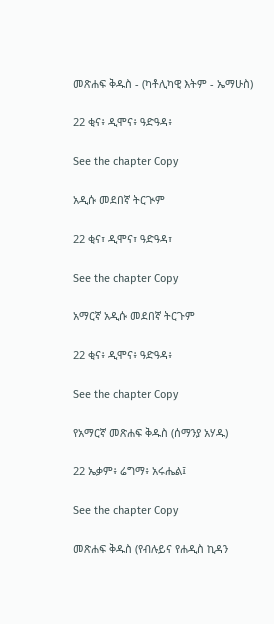መጽሐፍ ቅዱስ - (ካቶሊካዊ እትም - ኤማሁስ)

22 ቂና፥ ዲሞና፥ ዓድዓዳ፥

See the chapter Copy

አዲሱ መደበኛ ትርጒም

22 ቂና፣ ዲሞና፣ ዓድዓዳ፣

See the chapter Copy

አማርኛ አዲሱ መደበኛ ትርጉም

22 ቂና፥ ዲሞና፥ ዓድዓዳ፥

See the chapter Copy

የአማርኛ መጽሐፍ ቅዱስ (ሰማንያ አሃዱ)

22 ኤቃም፥ ሬግማ፥ አሩሔል፤

See the chapter Copy

መጽሐፍ ቅዱስ (የብሉይና የሐዲስ ኪዳን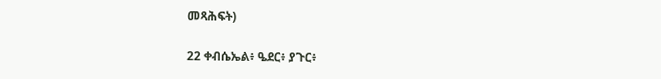መጻሕፍት)

22 ቀብሴኤል፥ ዔደር፥ ያጉር፥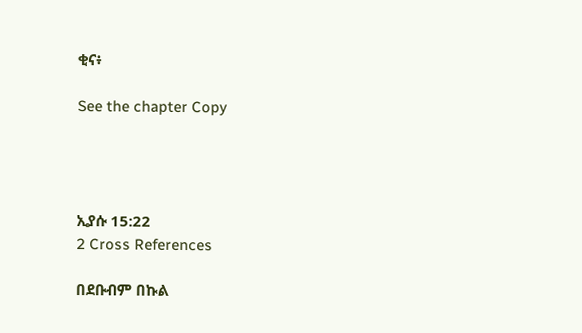ቂና፥

See the chapter Copy




ኢያሱ 15:22
2 Cross References

በደቡብም በኩል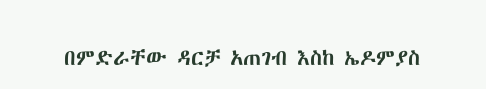በምድራቸው ዳርቻ አጠገብ እስከ ኤዶምያስ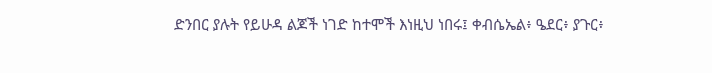ድንበር ያሉት የይሁዳ ልጆች ነገድ ከተሞች እነዚህ ነበሩ፤ ቀብሴኤል፥ ዔደር፥ ያጉር፥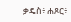ቃዴስ፥ ሐጾር፥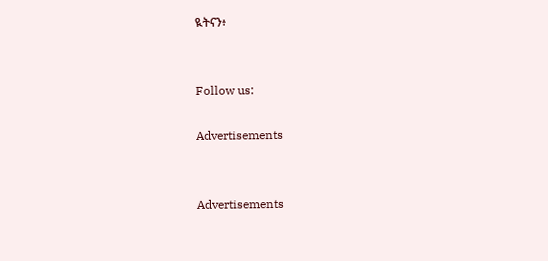ዪትናን፥


Follow us:

Advertisements


Advertisements